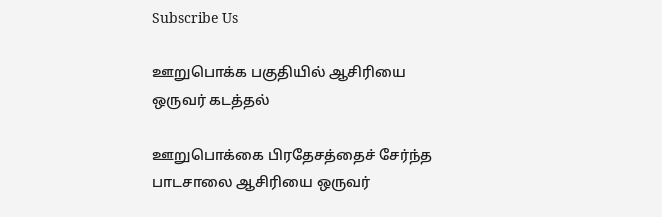Subscribe Us

ஊறுபொக்க பகுதியில் ஆசிரியை ஒருவர் கடத்தல்

ஊறுபொக்கை பிரதேசத்தைச் சேர்ந்த பாடசாலை ஆசிரியை ஒருவர்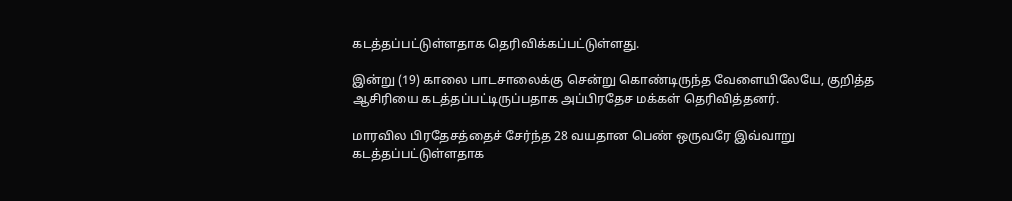கடத்தப்பட்டுள்ளதாக தெரிவிக்கப்பட்டுள்ளது.

இன்று (19) காலை பாடசாலைக்கு சென்று கொண்டிருந்த வேளையிலேயே, குறித்த ஆசிரியை கடத்தப்பட்டிருப்பதாக அப்பிரதேச மக்கள் தெரிவித்தனர்.

மாரவில பிரதேசத்தைச் சேர்ந்த 28 வயதான பெண் ஒருவரே இவ்வாறு கடத்தப்பட்டுள்ளதாக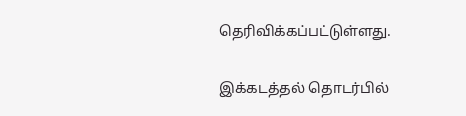தெரிவிக்கப்பட்டுள்ளது.

இக்கடத்தல் தொடர்பில்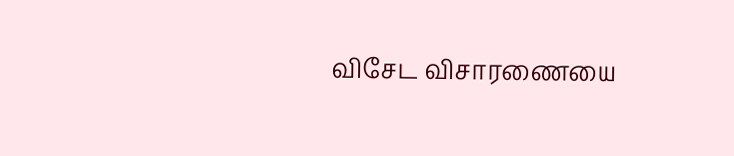விசேட விசாரணையை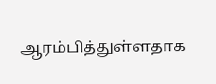ஆரம்பித்துள்ளதாக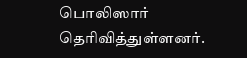பொலிஸார் தெரிவித்துள்ளனர்.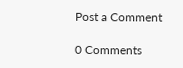Post a Comment

0 Comments